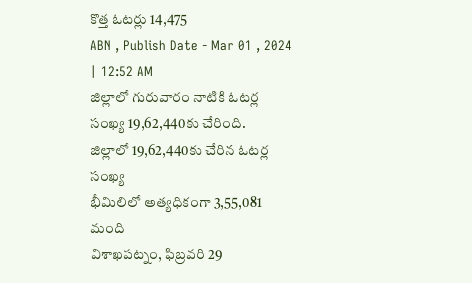కొత్త ఓటర్లు 14,475
ABN , Publish Date - Mar 01 , 2024 | 12:52 AM
జిల్లాలో గురువారం నాటికి ఓటర్ల సంఖ్య 19,62,440కు చేరింది.
జిల్లాలో 19,62,440కు చేరిన ఓటర్ల సంఖ్య
భీమిలిలో అత్యధికంగా 3,55,081 మంది
విశాఖపట్నం, ఫిబ్రవరి 29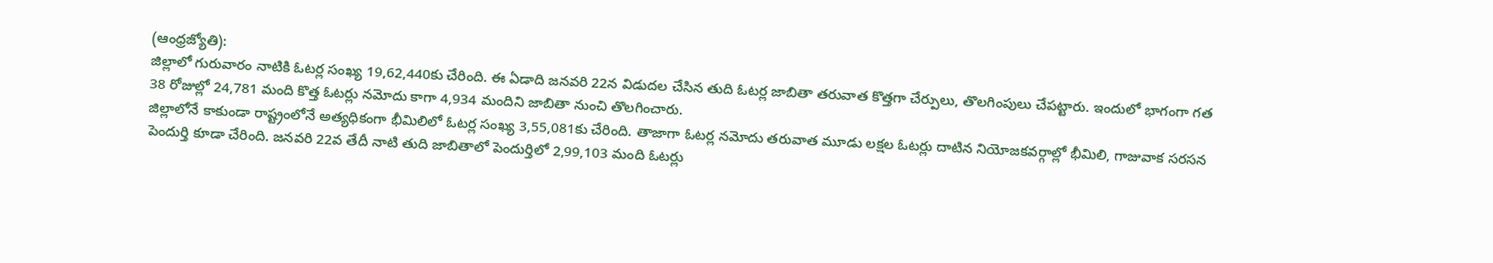(ఆంధ్రజ్యోతి):
జిల్లాలో గురువారం నాటికి ఓటర్ల సంఖ్య 19,62,440కు చేరింది. ఈ ఏడాది జనవరి 22న విడుదల చేసిన తుది ఓటర్ల జాబితా తరువాత కొత్తగా చేర్పులు, తొలగింపులు చేపట్టారు. ఇందులో భాగంగా గత 38 రోజుల్లో 24,781 మంది కొత్త ఓటర్లు నమోదు కాగా 4,934 మందిని జాబితా నుంచి తొలగించారు.
జిల్లాలోనే కాకుండా రాష్ట్రంలోనే అత్యధికంగా భీమిలిలో ఓటర్ల సంఖ్య 3,55,081కు చేరింది. తాజాగా ఓటర్ల నమోదు తరువాత మూడు లక్షల ఓటర్లు దాటిన నియోజకవర్గాల్లో భీమిలి, గాజువాక సరసన పెందుర్తి కూడా చేరింది. జనవరి 22వ తేదీ నాటి తుది జాబితాలో పెందుర్తిలో 2,99,103 మంది ఓటర్లు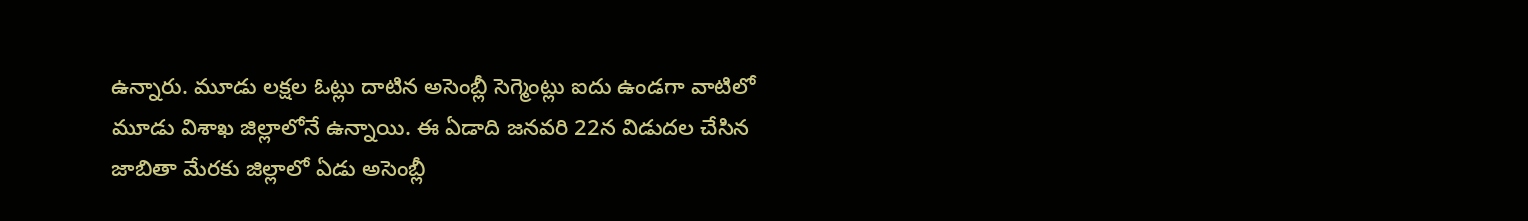ఉన్నారు. మూడు లక్షల ఓట్లు దాటిన అసెంబ్లీ సెగ్మెంట్లు ఐదు ఉండగా వాటిలో మూడు విశాఖ జిల్లాలోనే ఉన్నాయి. ఈ ఏడాది జనవరి 22న విడుదల చేసిన జాబితా మేరకు జిల్లాలో ఏడు అసెంబ్లీ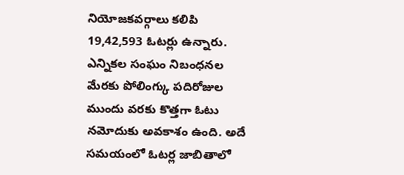నియోజకవర్గాలు కలిపి 19,42,593 ఓటర్లు ఉన్నారు. ఎన్నికల సంఘం నిబంధనల మేరకు పోలింగ్కు పదిరోజుల ముందు వరకు కొత్తగా ఓటు నమోదుకు అవకాశం ఉంది. అదే సమయంలో ఓటర్ల జాబితాలో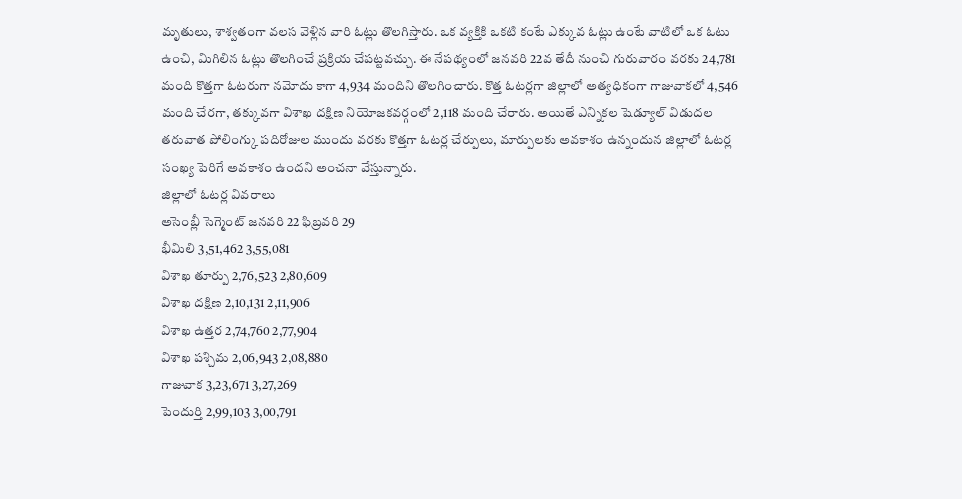మృతులు, శాశ్వతంగా వలస వెళ్లిన వారి ఓట్లు తొలగిస్తారు. ఒక వ్యక్తికి ఒకటి కంటే ఎక్కువ ఓట్లు ఉంటే వాటిలో ఒక ఓటు ఉంచి, మిగిలిన ఓట్లు తొలగించే ప్రక్రియ చేపట్టవచ్చు. ఈ నేపథ్యంలో జనవరి 22వ తేదీ నుంచి గురువారం వరకు 24,781 మంది కొత్తగా ఓటరుగా నమోదు కాగా 4,934 మందిని తొలగించారు. కొత్త ఓటర్లగా జిల్లాలో అత్యధికంగా గాజువాకలో 4,546 మంది చేరగా, తక్కువగా విశాఖ దక్షిణ నియోజకవర్గంలో 2,118 మంది చేరారు. అయితే ఎన్నికల షెడ్యూల్ విడుదల తరువాత పోలింగ్కు పదిరోజుల ముందు వరకు కొత్తగా ఓటర్ల చేర్పులు, మార్పులకు అవకాశం ఉన్నందున జిల్లాలో ఓటర్ల సంఖ్య పెరిగే అవకాశం ఉందని అంచనా వేస్తున్నారు.
జిల్లాలో ఓటర్ల వివరాలు
అసెంబ్లీ సెగ్మెంట్ జనవరి 22 ఫిబ్రవరి 29
భీమిలి 3,51,462 3,55,081
విశాఖ తూర్పు 2,76,523 2,80,609
విశాఖ దక్షిణ 2,10,131 2,11,906
విశాఖ ఉత్తర 2,74,760 2,77,904
విశాఖ పశ్చిమ 2,06,943 2,08,880
గాజువాక 3,23,671 3,27,269
పెందుర్తి 2,99,103 3,00,791